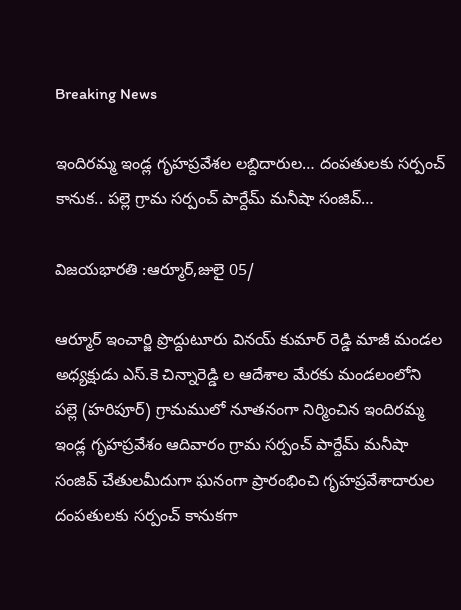Breaking News

ఇందిరమ్మ ఇండ్ల గృహప్రవేశల లబ్దిదారుల… దంపతులకు సర్పంచ్ కానుక.. పల్లె గ్రామ సర్పంచ్ పార్దేమ్ మనీషా సంజివ్…

విజయభారతి :ఆర్మూర్,జులై 05/

ఆర్మూర్ ఇంచార్జి ప్రొద్దుటూరు వినయ్ కుమార్ రెడ్డి మాజీ మండల అధ్యక్షుడు ఎస్.కె చిన్నారెడ్డి ల ఆదేశాల మేరకు మండలంలోని పల్లె (హరిపూర్) గ్రామములో నూతనంగా నిర్మించిన ఇందిరమ్మ ఇండ్ల గృహప్రవేశం ఆదివారం గ్రామ సర్పంచ్ పార్దేమ్ మనీషా సంజివ్ చేతులమీదుగా ఘనంగా ప్రారంభించి గృహప్రవేశాదారుల దంపతులకు సర్పంచ్ కానుకగా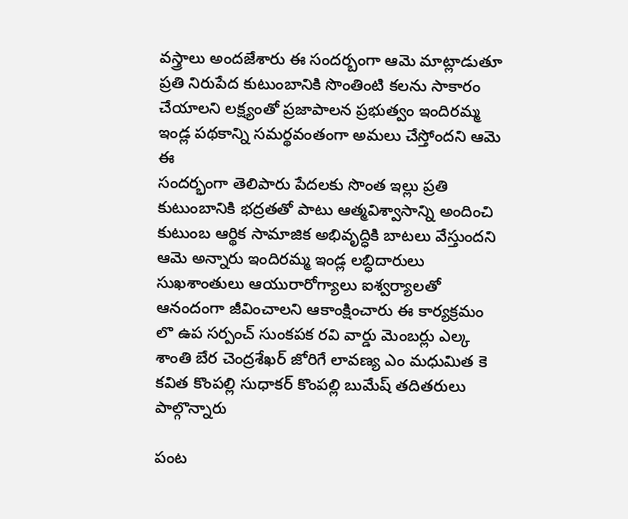వస్త్రాలు అందజేశారు ఈ సందర్బంగా ఆమె మాట్లాడుతూ ప్రతి నిరుపేద కుటుంబానికి సొంతింటి కలను సాకారం చేయాలని లక్ష్యంతో ప్రజాపాలన ప్రభుత్వం ఇందిరమ్మ ఇండ్ల పథకాన్ని సమర్థవంతంగా అమలు చేస్తోందని ఆమె ఈ
సందర్భంగా తెలిపారు పేదలకు సొంత ఇల్లు ప్రతి కుటుంబానికి భద్రతతో పాటు ఆత్మవిశ్వాసాన్ని అందించి కుటుంబ ఆర్థిక సామాజిక అభివృద్ధికి బాటలు వేస్తుందని ఆమె అన్నారు ఇందిరమ్మ ఇండ్ల లబ్ధిదారులు సుఖశాంతులు ఆయురారోగ్యాలు ఐశ్వర్యాలతో ఆనందంగా జీవించాలని ఆకాంక్షించారు ఈ కార్యక్రమం లొ ఉప సర్పంచ్ సుంకపక రవి వార్డు మెంబర్లు ఎల్క శాంతి బేర చెంద్రశేఖర్ జోరిగే లావణ్య ఎం మధుమిత కె కవిత కొంపల్లి సుధాకర్ కొంపల్లి బుమేష్ తదితరులు పాల్గొన్నారు

పంట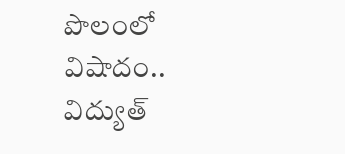పొలంలో విషాదం.. విద్యుత్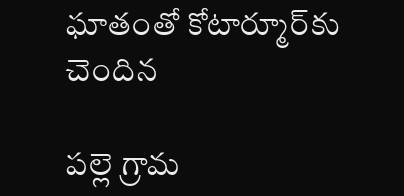ఘాతంతో కోటార్మూర్‌కు చెందిన

పల్లె గ్రామ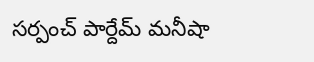సర్పంచ్ పార్దేమ్ మనీషా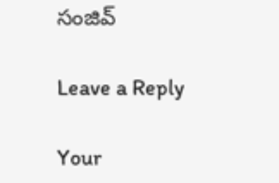సంజివ్

Leave a Reply

Your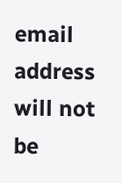email address will not be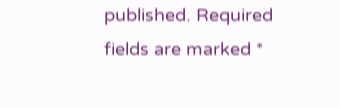published. Required fields are marked *